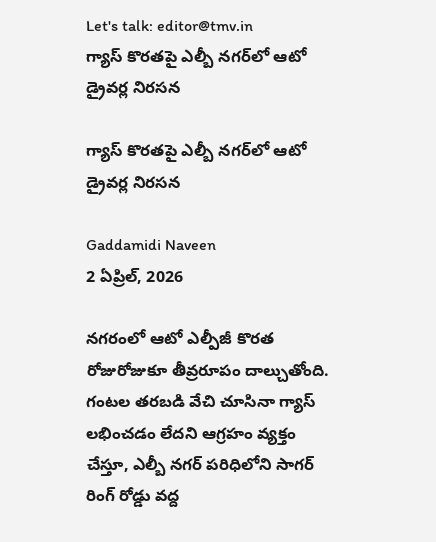Let's talk: editor@tmv.in
గ్యాస్ కొరతపై ఎల్బీ నగర్‌లో ఆటో డ్రైవర్ల నిరసన

గ్యాస్ కొరతపై ఎల్బీ నగర్‌లో ఆటో డ్రైవర్ల నిరసన

Gaddamidi Naveen
2 ఏప్రిల్, 2026

నగరంలో ఆటో ఎల్పీజీ కొరత రోజురోజుకూ తీవ్రరూపం దాల్చుతోంది. గంటల తరబడి వేచి చూసినా గ్యాస్ లభించడం లేదని ఆగ్రహం వ్యక్తం చేస్తూ, ఎల్బీ నగర్ పరిధిలోని సాగర్ రింగ్ రోడ్డు వద్ద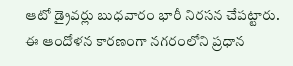ఆటో డ్రైవర్లు బుధవారం భారీ నిరసన చేపట్టారు. ఈ ఆందోళన కారణంగా నగరంలోని ప్రధాన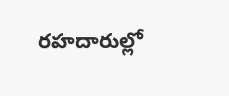రహదారుల్లో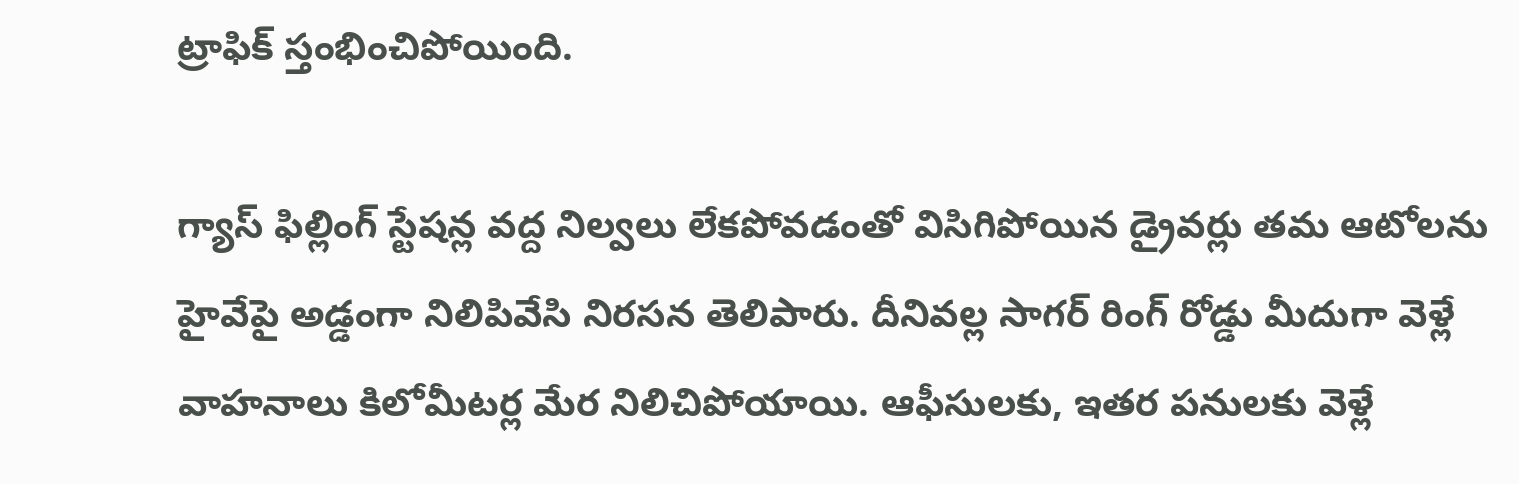ట్రాఫిక్ స్తంభించిపోయింది.

గ్యాస్ ఫిల్లింగ్ స్టేషన్ల వద్ద నిల్వలు లేకపోవడంతో విసిగిపోయిన డ్రైవర్లు తమ ఆటోలను హైవేపై అడ్డంగా నిలిపివేసి నిరసన తెలిపారు. దీనివల్ల సాగర్ రింగ్ రోడ్డు మీదుగా వెళ్లే వాహనాలు కిలోమీటర్ల మేర నిలిచిపోయాయి. ఆఫీసులకు, ఇతర పనులకు వెళ్లే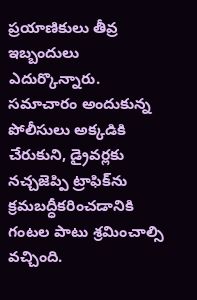ప్రయాణికులు తీవ్ర ఇబ్బందులు ఎదుర్కొన్నారు. సమాచారం అందుకున్న పోలీసులు అక్కడికి చేరుకుని, డ్రైవర్లకు నచ్చజెప్పి ట్రాఫిక్‌ను క్రమబద్ధీకరించడానికి గంటల పాటు శ్రమించాల్సి వచ్చింది.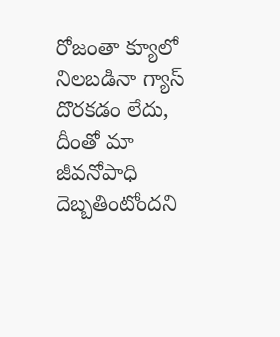రోజంతా క్యూలో నిలబడినా గ్యాస్ దొరకడం లేదు, దీంతో మా జీవనోపాధి దెబ్బతింటోందని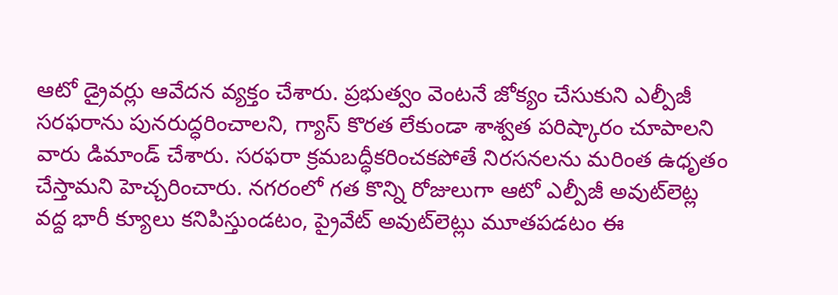ఆటో డ్రైవర్లు ఆవేదన వ్యక్తం చేశారు. ప్రభుత్వం వెంటనే జోక్యం చేసుకుని ఎల్పీజీ సరఫరాను పునరుద్ధరించాలని, గ్యాస్ కొరత లేకుండా శాశ్వత పరిష్కారం చూపాలని వారు డిమాండ్ చేశారు. సరఫరా క్రమబద్ధీకరించకపోతే నిరసనలను మరింత ఉధృతం చేస్తామని హెచ్చరించారు. నగరంలో గత కొన్ని రోజులుగా ఆటో ఎల్పీజీ అవుట్‌లెట్ల వద్ద భారీ క్యూలు కనిపిస్తుండటం, ప్రైవేట్ అవుట్‌లెట్లు మూతపడటం ఈ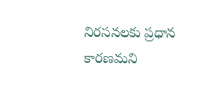నిరసనలకు ప్రధాన కారణమని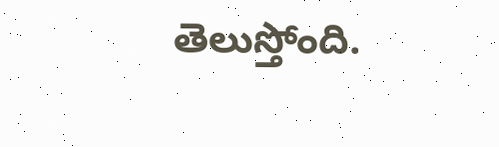తెలుస్తోంది.